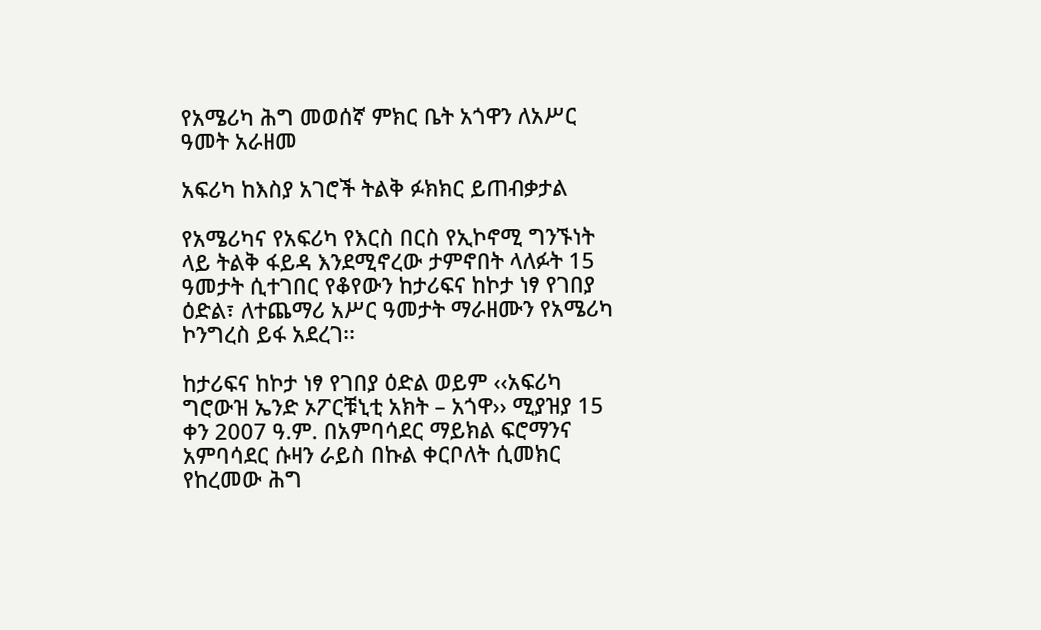የአሜሪካ ሕግ መወሰኛ ምክር ቤት አጎዋን ለአሥር ዓመት አራዘመ

አፍሪካ ከእስያ አገሮች ትልቅ ፉክክር ይጠብቃታል

የአሜሪካና የአፍሪካ የእርስ በርስ የኢኮኖሚ ግንኙነት ላይ ትልቅ ፋይዳ እንደሚኖረው ታምኖበት ላለፉት 15 ዓመታት ሲተገበር የቆየውን ከታሪፍና ከኮታ ነፃ የገበያ ዕድል፣ ለተጨማሪ አሥር ዓመታት ማራዘሙን የአሜሪካ ኮንግረስ ይፋ አደረገ፡፡

ከታሪፍና ከኮታ ነፃ የገበያ ዕድል ወይም ‹‹አፍሪካ ግሮውዝ ኤንድ ኦፖርቹኒቲ አክት – አጎዋ›› ሚያዝያ 15 ቀን 2007 ዓ.ም. በአምባሳደር ማይክል ፍሮማንና አምባሳደር ሱዛን ራይስ በኩል ቀርቦለት ሲመክር የከረመው ሕግ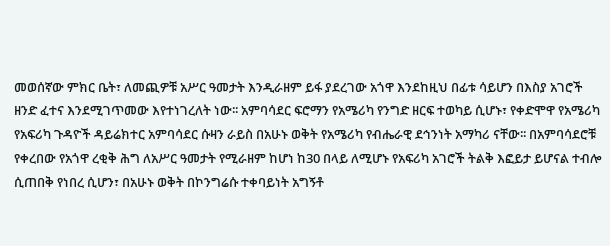መወሰኛው ምክር ቤት፣ ለመጪዎቹ አሥር ዓመታት እንዲራዘም ይፋ ያደረገው አጎዋ እንደከዚህ በፊቱ ሳይሆን በእስያ አገሮች ዘንድ ፈተና እንደሚገጥመው እየተነገረለት ነው፡፡ አምባሳደር ፍሮማን የአሜሪካ የንግድ ዘርፍ ተወካይ ሲሆኑ፣ የቀድሞዋ የአሜሪካ የአፍሪካ ጉዳዮች ዳይሬክተር አምባሳደር ሱዛን ራይስ በአሁኑ ወቅት የአሜሪካ የብሔራዊ ደኅንነት አማካሪ ናቸው፡፡ በአምባሳደሮቹ የቀረበው የአጎዋ ረቂቅ ሕግ ለአሥር ዓመታት የሚራዘም ከሆነ ከ30 በላይ ለሚሆኑ የአፍሪካ አገሮች ትልቅ እፎይታ ይሆናል ተብሎ ሲጠበቅ የነበረ ሲሆን፣ በአሁኑ ወቅት በኮንግሬሱ ተቀባይነት አግኝቶ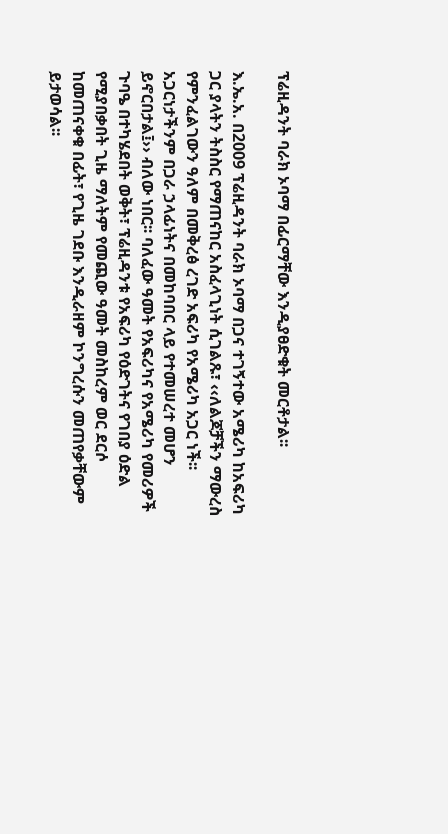ፕሬዚዳንት ባራክ ኦባማ በፊርማቸው እንዲያፀድቁት መርቶታል፡፡

እ.ኤ.አ. በ2009 ፕሬዚዳንት ባራክ ኦባማ በጋና ተገኝተው አሜሪካ ከአፍሪካ ጋር ያላትን ትስስር የማጠናከር አስፈላጊነት ሲገልጹ፣ ‹‹ለልጆቻችን ማውረስ የምንፈልገውን ዓለም በመቅረፅ ረገድ አፍሪካ የአሜሪካ አጋር ነች፡፡ አጋርነታችንም በጋራ ኃላፊነትና በመከባበር ላይ የተመሠረተ መሆን ይኖርበታል፤›› ብለው ነበር፡፡ ባለፈው ዓመት የአፍሪካና የአሜሪካ የመሪዎች ጉባዔ በተካሄደበት ወቅት፣ ፕሬዚዳንቱ የአፍሪካ የዕድገትና የገበያ ዕድል የሚያበቃበት ጊዜ ማለትም የመጪው ዓመት መስከረም ወር ደርሶ ከመጠናቀቁ በፊት፣ የጊዜ ገደቡ እንዲራዘም ኮንግረሱን መጠየቃቸውም ይታወሳል፡፡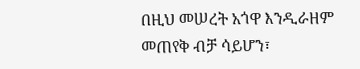በዚህ መሠረት አጎዋ እንዲራዘም መጠየቅ ብቻ ሳይሆን፣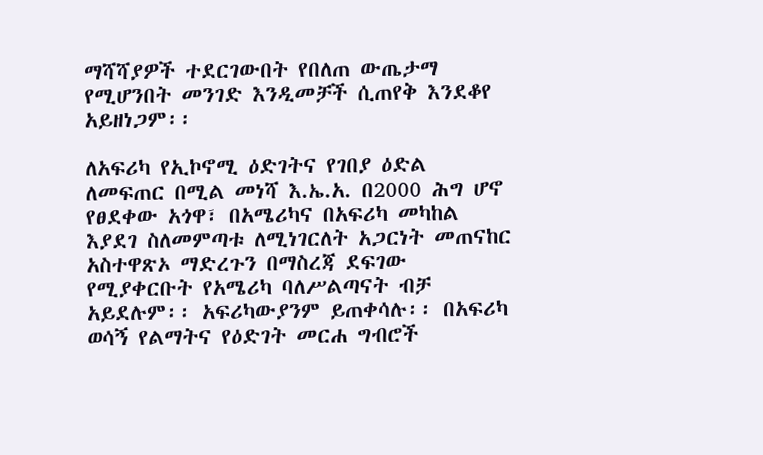ማሻሻያዎች ተደርገውበት የበለጠ ውጤታማ የሚሆንበት መንገድ እንዲመቻች ሲጠየቅ እንደቆየ አይዘነጋም፡፡

ለአፍሪካ የኢኮኖሚ ዕድገትና የገበያ ዕድል ለመፍጠር በሚል መነሻ እ.ኤ.አ. በ2000 ሕግ ሆኖ የፀደቀው አጎዋ፣ በአሜሪካና በአፍሪካ መካከል እያደገ ስለመምጣቱ ለሚነገርለት አጋርነት መጠናከር አስተዋጽኦ ማድረጉን በማስረጃ ደፍገው የሚያቀርቡት የአሜሪካ ባለሥልጣናት ብቻ አይደሉም፡፡ አፍሪካውያንም ይጠቀሳሉ፡፡ በአፍሪካ ወሳኝ የልማትና የዕድገት መርሐ ግብሮች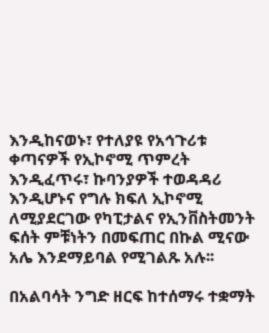እንዲከናወኑ፣ የተለያዩ የአኅጉሪቱ ቀጣናዎች የኢኮኖሚ ጥምረት እንዲፈጥሩ፣ ኩባንያዎች ተወዳዳሪ እንዲሆኑና የግሉ ክፍለ ኢኮኖሚ ለሚያደርገው የካፒታልና የኢንቨስትመንት ፍሰት ምቹነትን በመፍጠር በኩል ሚናው አሌ እንደማይባል የሚገልጹ አሉ፡፡

በአልባሳት ንግድ ዘርፍ ከተሰማሩ ተቋማት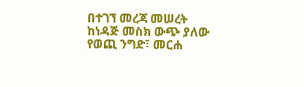በተገኘ መረጃ መሠረት ከነዳጅ መስክ ውጭ ያለው የወጪ ንግድ፣ መርሐ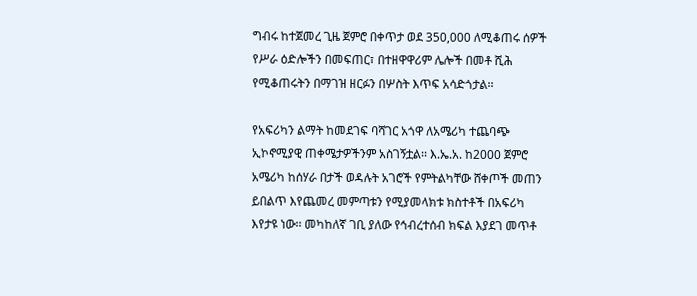ግብሩ ከተጀመረ ጊዜ ጀምሮ በቀጥታ ወደ 350,000 ለሚቆጠሩ ሰዎች የሥራ ዕድሎችን በመፍጠር፣ በተዘዋዋሪም ሌሎች በመቶ ሺሕ የሚቆጠሩትን በማገዝ ዘርፉን በሦስት እጥፍ አሳድጎታል፡፡

የአፍሪካን ልማት ከመደገፍ ባሻገር አጎዋ ለአሜሪካ ተጨባጭ ኢኮኖሚያዊ ጠቀሜታዎችንም አስገኝቷል፡፡ እ.ኤ.አ. ከ2000 ጀምሮ አሜሪካ ከሰሃራ በታች ወዳሉት አገሮች የምትልካቸው ሸቀጦች መጠን ይበልጥ እየጨመረ መምጣቱን የሚያመላክቱ ክስተቶች በአፍሪካ እየታዩ ነው፡፡ መካከለኛ ገቢ ያለው የኅብረተሰብ ክፍል እያደገ መጥቶ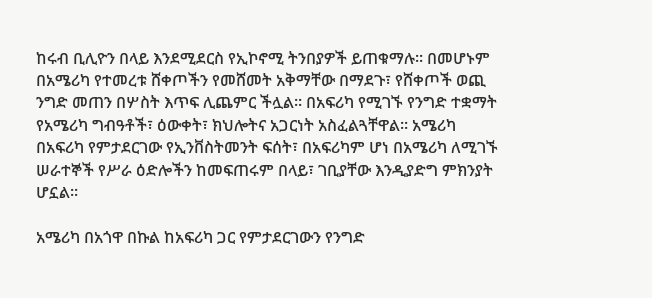ከሩብ ቢሊዮን በላይ እንደሚደርስ የኢኮኖሚ ትንበያዎች ይጠቁማሉ፡፡ በመሆኑም በአሜሪካ የተመረቱ ሸቀጦችን የመሸመት አቅማቸው በማደጉ፣ የሸቀጦች ወጪ ንግድ መጠን በሦስት እጥፍ ሊጨምር ችሏል፡፡ በአፍሪካ የሚገኙ የንግድ ተቋማት የአሜሪካ ግብዓቶች፣ ዕውቀት፣ ክህሎትና አጋርነት አስፈልጓቸዋል፡፡ አሜሪካ በአፍሪካ የምታደርገው የኢንቨስትመንት ፍሰት፣ በአፍሪካም ሆነ በአሜሪካ ለሚገኙ ሠራተኞች የሥራ ዕድሎችን ከመፍጠሩም በላይ፣ ገቢያቸው እንዲያድግ ምክንያት ሆኗል፡፡

አሜሪካ በአጎዋ በኩል ከአፍሪካ ጋር የምታደርገውን የንግድ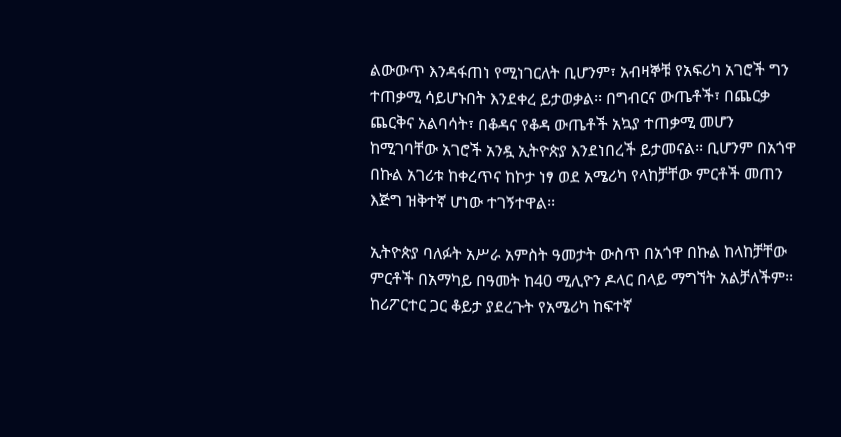ልውውጥ እንዳፋጠነ የሚነገርለት ቢሆንም፣ አብዛኞቹ የአፍሪካ አገሮች ግን ተጠቃሚ ሳይሆኑበት እንደቀረ ይታወቃል፡፡ በግብርና ውጤቶች፣ በጨርቃ ጨርቅና አልባሳት፣ በቆዳና የቆዳ ውጤቶች አኳያ ተጠቃሚ መሆን ከሚገባቸው አገሮች አንዷ ኢትዮጵያ እንደነበረች ይታመናል፡፡ ቢሆንም በአጎዋ በኩል አገሪቱ ከቀረጥና ከኮታ ነፃ ወደ አሜሪካ የላከቻቸው ምርቶች መጠን እጅግ ዝቅተኛ ሆነው ተገኝተዋል፡፡

ኢትዮጵያ ባለፉት አሥራ አምስት ዓመታት ውስጥ በአጎዋ በኩል ከላከቻቸው ምርቶች በአማካይ በዓመት ከ40 ሚሊዮን ዶላር በላይ ማግኘት አልቻለችም፡፡ ከሪፖርተር ጋር ቆይታ ያደረጉት የአሜሪካ ከፍተኛ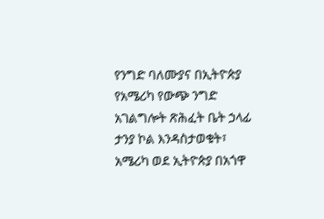የንግድ ባለሙያና በኢትዮጵያ የአሜሪካ የውጭ ንግድ አገልግሎት ጽሕፈት ቤት ኃላፊ ታንያ ኮል እንዳስታወቁት፣ አሜሪካ ወደ ኢትዮጵያ በአጎዋ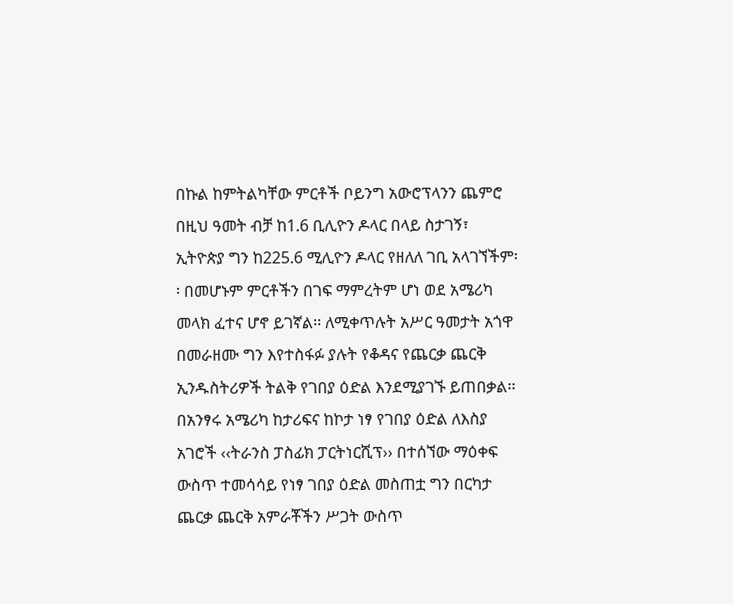በኩል ከምትልካቸው ምርቶች ቦይንግ አውሮፕላንን ጨምሮ በዚህ ዓመት ብቻ ከ1.6 ቢሊዮን ዶላር በላይ ስታገኝ፣ ኢትዮጵያ ግን ከ225.6 ሚሊዮን ዶላር የዘለለ ገቢ አላገኘችም፡፡ በመሆኑም ምርቶችን በገፍ ማምረትም ሆነ ወደ አሜሪካ መላክ ፈተና ሆኖ ይገኛል፡፡ ለሚቀጥሉት አሥር ዓመታት አጎዋ በመራዘሙ ግን እየተስፋፉ ያሉት የቆዳና የጨርቃ ጨርቅ ኢንዱስትሪዎች ትልቅ የገበያ ዕድል እንደሚያገኙ ይጠበቃል፡፡ በአንፃሩ አሜሪካ ከታሪፍና ከኮታ ነፃ የገበያ ዕድል ለእስያ አገሮች ‹‹ትራንስ ፓስፊክ ፓርትነርሺፕ›› በተሰኘው ማዕቀፍ ውስጥ ተመሳሳይ የነፃ ገበያ ዕድል መስጠቷ ግን በርካታ ጨርቃ ጨርቅ አምራቾችን ሥጋት ውስጥ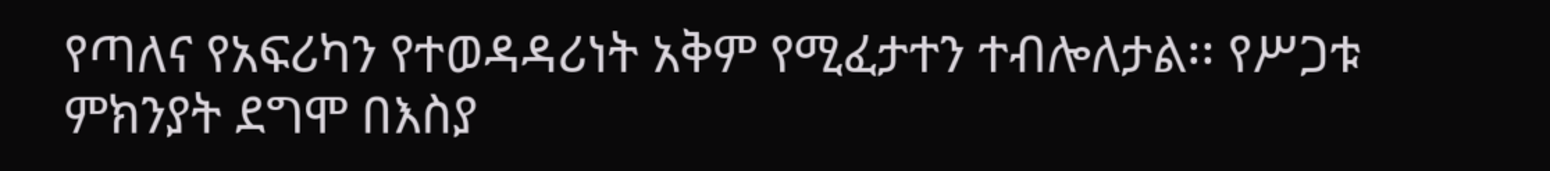የጣለና የአፍሪካን የተወዳዳሪነት አቅም የሚፈታተን ተብሎለታል፡፡ የሥጋቱ ምክንያት ደግሞ በእስያ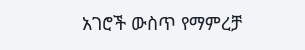አገሮች ውስጥ የማምረቻ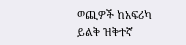ወጪዎች ከአፍሪካ ይልቅ ዝቅተኛ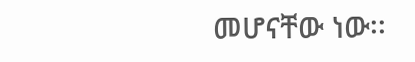መሆናቸው ነው፡፡